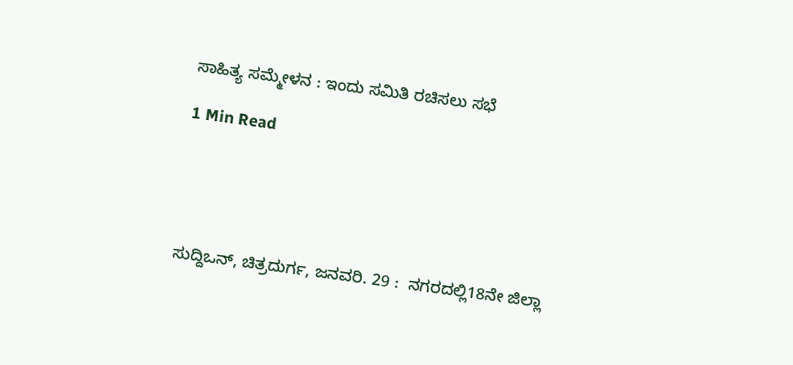ಸಾಹಿತ್ಯ ಸಮ್ಮೇಳನ : ಇಂದು ಸಮಿತಿ ರಚಿಸಲು ಸಭೆ

1 Min Read





ಸುದ್ದಿಒನ್, ಚಿತ್ರದುರ್ಗ, ಜನವರಿ. 29 :  ನಗರದಲ್ಲಿ18ನೇ ಜಿಲ್ಲಾ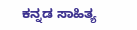ಕನ್ನಡ ಸಾಹಿತ್ಯ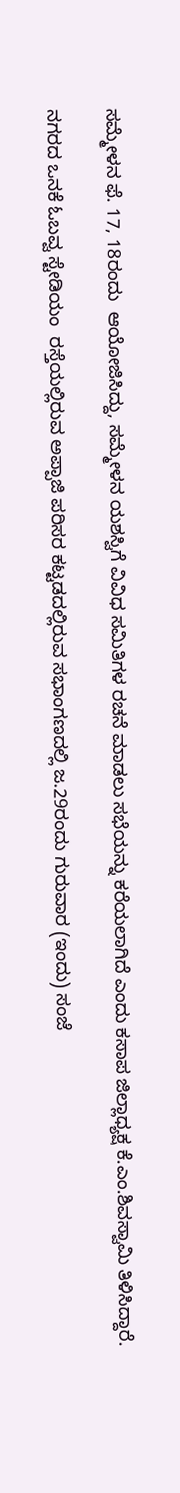ಸಮ್ಮೇಳನ ಫೆ. 17, 18ರಂದು  ಆಯೋಜಿಸಿದ್ದು, ಸಮ್ಮೇಳನ ಯಶಸ್ವಿಗೆ ವಿವಿಧ ಸಮಿತಿಗಳ ರಚನೆ ಮಾಡಲು ಸಭೆಯನ್ನು ಕರೆಯಲಾಗಿದೆ ಎಂದು ಕಸಾಪ ಜಿಲ್ಲಾಧ್ಯಕ್ಷ ಕೆ.ಎಂ.ಶಿವಸ್ವಾಮಿ ತಿಳಿಸಿದ್ದಾರೆ.

ನಗರದ ಒನಕೆ ಓಬವ್ವ ಸ್ಟೇಡಿಯಂ  ರಸ್ತೆಯಲ್ಲಿರುವ ಅಪ್ಪಾಜಿ ಪರಿಸರ ಕಟ್ಟಡದಲ್ಲಿರುವ ಸಭಾಂಗಣದಲ್ಲಿ ಜ.29ರಂದು ಗುರುವಾರ (ಇಂದು) ಸಂಜೆ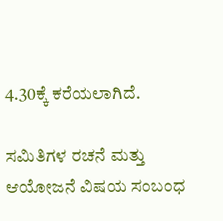4.30ಕ್ಕೆ ಕರೆಯಲಾಗಿದೆ.

ಸಮಿತಿಗಳ ರಚನೆ ಮತ್ತು ಆಯೋಜನೆ ವಿಷಯ ಸಂಬಂಧ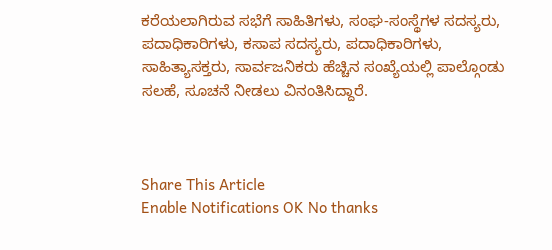ಕರೆಯಲಾಗಿರುವ ಸಭೆಗೆ ಸಾಹಿತಿಗಳು, ಸಂಘ-ಸಂಸ್ಥೆಗಳ ಸದಸ್ಯರು, ಪದಾಧಿಕಾರಿಗಳು, ಕಸಾಪ ಸದಸ್ಯರು, ಪದಾಧಿಕಾರಿಗಳು, ಸಾಹಿತ್ಯಾಸಕ್ತರು, ಸಾರ್ವಜನಿಕರು ಹೆಚ್ಚಿನ ಸಂಖ್ಯೆಯಲ್ಲಿ ಪಾಲ್ಗೊಂಡು ಸಲಹೆ, ಸೂಚನೆ ನೀಡಲು ವಿನಂತಿಸಿದ್ದಾರೆ.



Share This Article
Enable Notifications OK No thanks